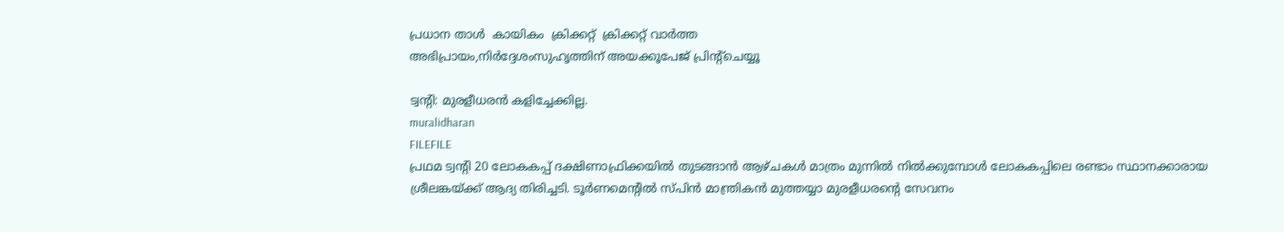പ്രധാന താള്‍  കായികം  ക്രിക്കറ്റ്‌  ക്രിക്കറ്റ്‌ വാര്‍ത്ത
അഭിപ്രായം,നിര്‍ദ്ദേശംസുഹൃത്തിന് അയക്കൂപേജ് പ്രിന്‍റ്ചെയ്യൂ

ട്വന്‍റി: മുരളീധരന്‍ കളിച്ചേക്കില്ല.
muralidharan
FILEFILE
പ്രഥമ ട്വന്‍റി 20 ലോകകപ്പ് ദക്ഷിണാഫ്രിക്കയില്‍ തുടങ്ങാന്‍ ആഴ്ചകള്‍ മാത്രം മുന്നില്‍ നില്‍ക്കുമ്പോള്‍ ലോകകപ്പിലെ രണ്ടാം സ്ഥാനക്കാരായ ശ്രീലങ്കയ്‌ക്ക് ആദ്യ തിരിച്ചടി. ടൂര്‍ണമെന്‍റില്‍ സ്പിന്‍ മാന്ത്രികന്‍ മുത്തയ്യാ മുരളീധരന്‍റെ സേവനം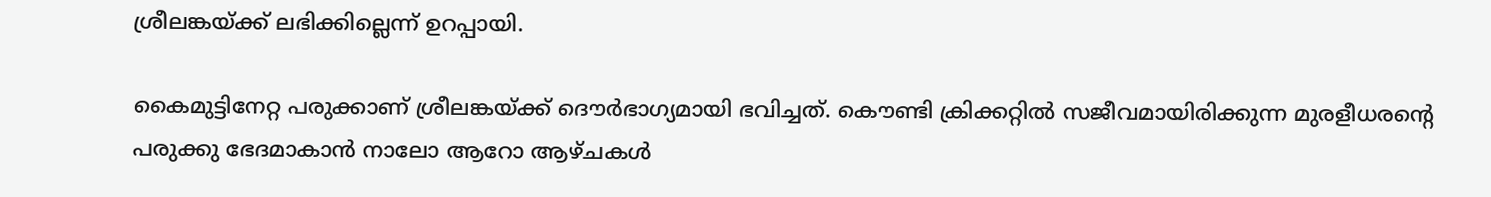ശ്രീലങ്കയ്‌ക്ക് ലഭിക്കില്ലെന്ന് ഉറപ്പായി.

കൈമുട്ടിനേറ്റ പരുക്കാണ് ശ്രീലങ്കയ്‌ക്ക് ദൌര്‍ഭാഗ്യമായി ഭവിച്ചത്. കൌണ്ടി ക്രിക്കറ്റില്‍ സജീവമായിരിക്കുന്ന മുരളീധരന്‍റെ പരുക്കു ഭേദമാകാന്‍ നാലോ ആറോ ആഴ്ചകള്‍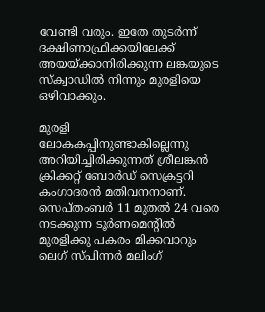വേണ്ടി വരും. ഇതേ തുടര്‍ന്ന് ദക്ഷിണാഫ്രിക്കയിലേക്ക് അയയ്‌ക്കാനിരിക്കുന്ന ലങ്കയുടെ സ്ക്വാഡില്‍ നിന്നും മുരളിയെ ഒഴിവാക്കും.

മുരളി ലോകകപ്പിനുണ്ടാകില്ലെന്നു അറിയിച്ചിരിക്കുന്നത് ശ്രീലങ്കന്‍ ക്രിക്കറ്റ് ബോര്‍ഡ് സെക്രട്ടറി കംഗാദരന്‍ മതിവനനാണ്. സെപ്തംബര്‍ 11 മുതല്‍ 24 വരെ നടക്കുന്ന ടൂര്‍ണമെന്‍റില്‍ മുരളിക്കു പകരം മിക്കവാറും ലെഗ്‌ സ്പിന്നര്‍ മലിംഗ്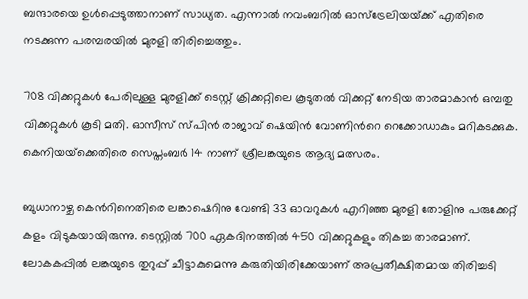ബന്ദാരയെ ഉള്‍പ്പെടുത്താനാണ് സാധ്യത. എന്നാല്‍ നവംബറില്‍ ഓസ്‌ട്രേലിയയ്‌ക്ക് എതിരെ നടക്കുന്ന പരമ്പരയില്‍ മുരളി തിരിച്ചെത്തും.

708 വിക്കറ്റുകള്‍ പേരിലുള്ള മുരളിക്ക് ടെസ്റ്റ് ക്രിക്കറ്റിലെ കൂടുതല്‍ വിക്കറ്റ് നേടിയ താരമാകാന്‍ ഒമ്പതു വിക്കറ്റുകള്‍ കൂടി മതി. ഓസീസ് സ്പിന്‍ രാജാവ് ഷെയിന്‍ വോണിന്‍റെ റെക്കോഡാകും മറികടക്കുക. കെനിയയ്‌ക്കെതിരെ സെപ്തംബര്‍ 14 നാണ് ശ്രീലങ്കയുടെ ആദ്യ മത്സരം.

ബുധാനാഴ്ച കെന്‍റിനെതിരെ ലങ്കാഷെറിനു വേണ്ടി 33 ഓവറുകള്‍ എറിഞ്ഞ മുരളി തോളിനു പരുക്കേറ്റ് കളം വിടുകയായിരുന്നു. ടെസ്റ്റില്‍ 700 ഏകദിനത്തില്‍ 450 വിക്കറ്റുകളും തികച്ച താരമാണ്. ലോകകപ്പില്‍ ലങ്കയുടെ തുറുപ്പ് ചീട്ടാകുമെന്നു കരുതിയിരിക്കേയാണ് അപ്രതീക്ഷിതമായ തിരിച്ചടി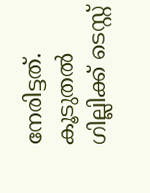നേരിട്ടത്.
കൂടുതല്‍
ഗില്ലിക്ക് ടെസ്റ്റ്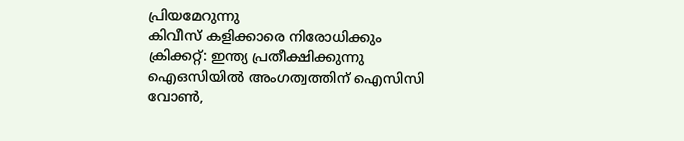പ്രിയമേറുന്നു
കിവീസ് കളിക്കാരെ നിരോധിക്കും
ക്രിക്കറ്റ്: ഇന്ത്യ പ്രതീക്ഷിക്കുന്നു
ഐഒസിയില്‍ അംഗത്വത്തിന് ഐസിസി
വോണ്‍,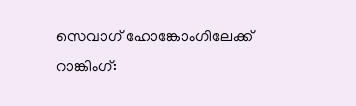സെവാഗ് ഹോങ്കോംഗിലേക്ക്
റാങ്കിംഗ്: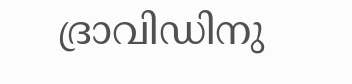ദ്രാവിഡിനു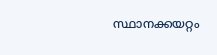സ്ഥാനക്കയറ്റം